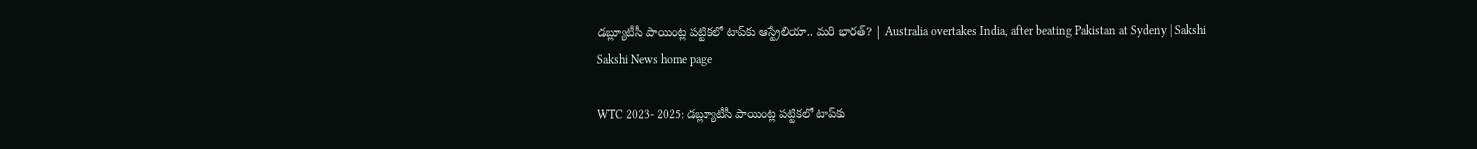డబ్ల్యూటీసీ పాయింట్ల పట్టికలో టాప్‌కు ఆస్ట్రేలియా.. మరి భారత్‌? | Australia overtakes India, after beating Pakistan at Sydeny | Sakshi
Sakshi News home page

WTC 2023- 2025: డబ్ల్యూటీసీ పాయింట్ల పట్టికలో టాప్‌కు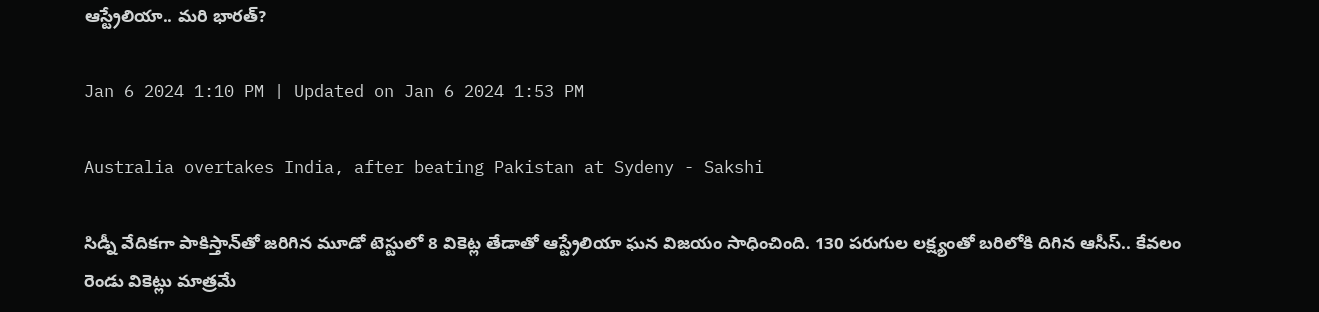ఆస్ట్రేలియా.. మరి భారత్‌?

Jan 6 2024 1:10 PM | Updated on Jan 6 2024 1:53 PM

Australia overtakes India, after beating Pakistan at Sydeny - Sakshi

సిడ్నీ వేదికగా పాకిస్తాన్‌తో జరిగిన మూడో టెస్టులో 8 వికెట్ల తేడాతో ఆస్ట్రేలియా ఘన విజయం సాధించింది. 130 పరుగుల లక్ష్యంతో బరిలోకి దిగిన ఆసీస్‌.. కేవలం రెండు వికెట్లు మాత్రమే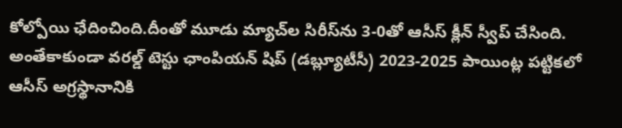కోల్పోయి ఛేదించింది.దీంతో మూడు మ్యాచ్‌ల సిరీస్‌ను 3-0తో ఆసీస్‌ క్లీన్‌ స్వీప్‌ చేసింది.  అంతేకాకుండా వరల్డ్‌ టెస్టు ఛాంపియ‌న్ షిప్ (డ‌బ్ల్యూటీసీ) 2023-2025 పాయింట్ల ప‌ట్టిక‌లో ఆసీస్‌ అగ్ర‌స్థానానికి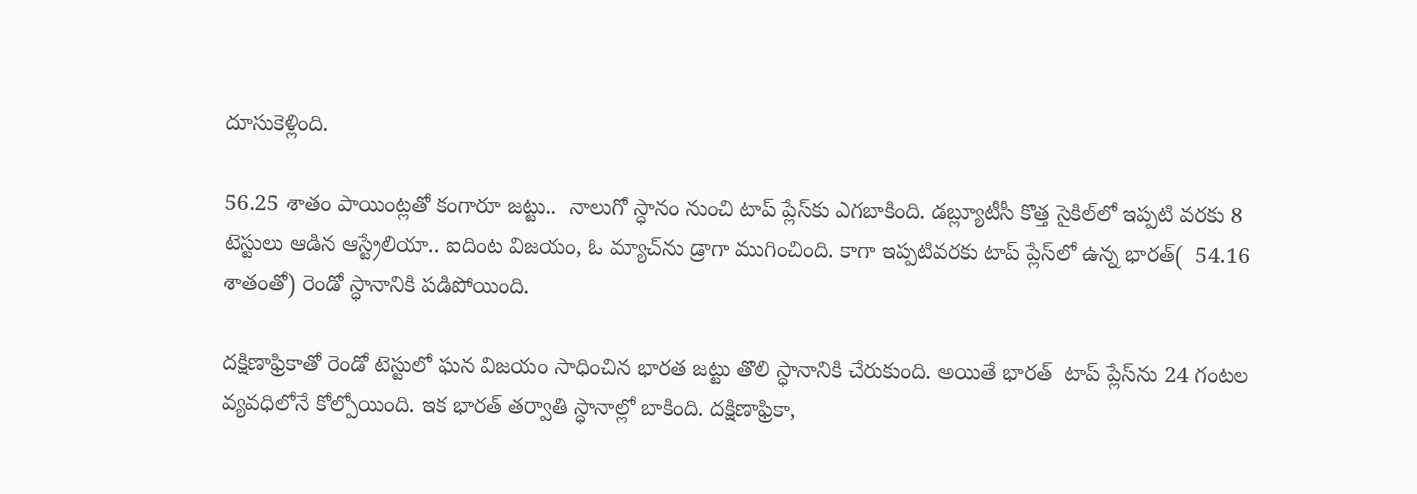దూసుకెళ్లింది.

56.25 శాతం పాయింట్లతో కంగారూ జట్టు..  నాలుగో స్ధానం నుంచి టాప్‌ ప్లేస్‌కు ఎగబాకింది. డ‌బ్ల్యూటీసీ కొత్త సైకిల్‌లో ఇప్ప‌టి వ‌ర‌కు 8 టెస్టులు ఆడిన ఆస్ట్రేలియా.. ఐదింట విజయం, ఓ మ్యాచ్‌ను డ్రాగా ముగించింది. కాగా ఇప్పటివరకు టాప్‌ ప్లేస్‌లో ఉన్న భారత్‌(  54.16 శాతంతో) రెండో స్ధానానికి పడిపోయింది.

దక్షిణాఫ్రికాతో రెండో టెస్టులో ఘన విజయం సాధించిన భారత జట్టు తొలి స్ధానానికి చేరుకుంది. అయితే భారత్‌  టాప్‌ ప్లేస్‌ను 24 గంటల వ్యవధిలోనే కోల్పోయింది. ఇక భారత్‌ తర్వాతి స్ధానాల్లో బాకింది. దక్షిణాఫ్రికా,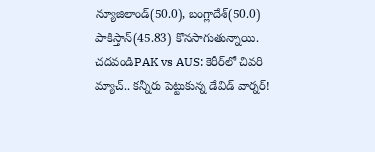న్యూజిలాండ్‌(50.0), బంగ్లాదేశ్‌(50.0) పాకిస్తాన్‌(45.83) కొనసాగుతున్నాయి.
చదవండిPAK vs AUS: కెరీర్‌లో చివరి మ్యాచ్‌.. కన్నీరు పెట్టుకున్న డేవిడ్‌ వార్నర్‌!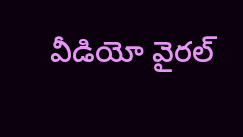వీడియో వైరల్‌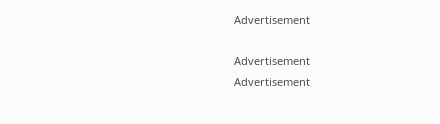Advertisement

Advertisement
Advertisement